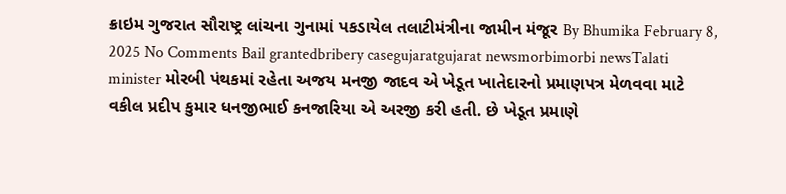ક્રાઇમ ગુજરાત સૌરાષ્ટ્ર લાંચના ગુનામાં પકડાયેલ તલાટીમંત્રીના જામીન મંજૂર By Bhumika February 8, 2025 No Comments Bail grantedbribery casegujaratgujarat newsmorbimorbi newsTalati minister મોરબી પંથકમાં રહેતા અજય મનજી જાદવ એ ખેડૂત ખાતેદારનો પ્રમાણપત્ર મેળવવા માટે વકીલ પ્રદીપ કુમાર ધનજીભાઈ કનજારિયા એ અરજી કરી હતી. છે ખેડૂત પ્રમાણે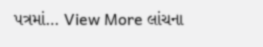પત્રમાં… View More લાંચના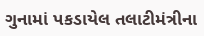ગુનામાં પકડાયેલ તલાટીમંત્રીના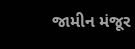જામીન મંજૂર